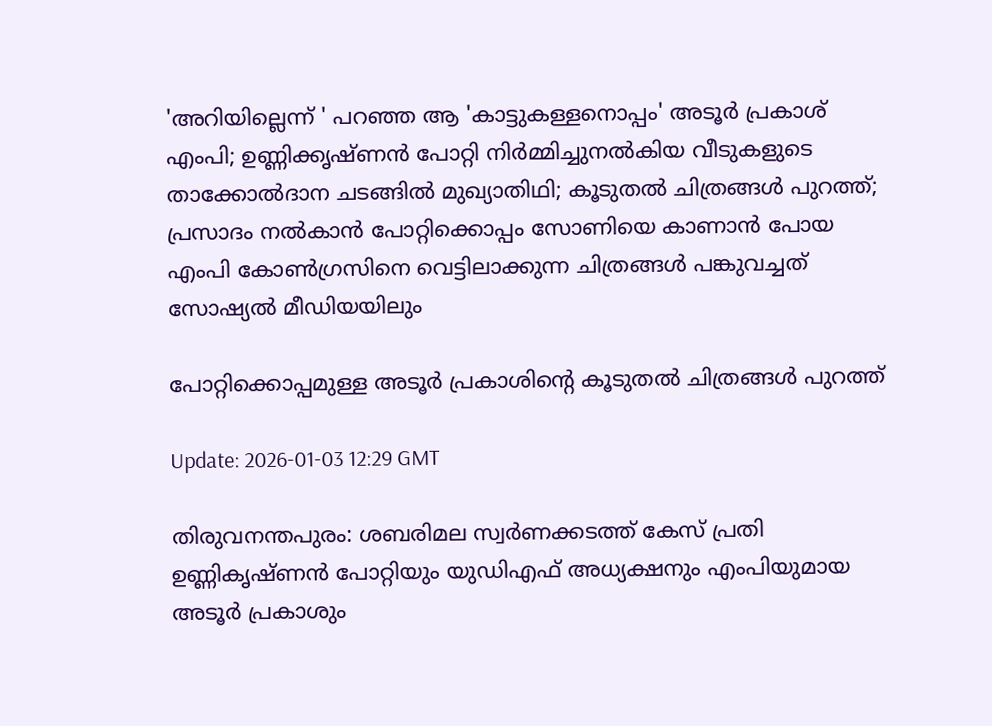'അറിയില്ലെന്ന് ' പറഞ്ഞ ആ 'കാട്ടുകള്ളനൊപ്പം' അടൂര്‍ പ്രകാശ് എംപി; ഉണ്ണിക്കൃഷ്ണന്‍ പോറ്റി നിര്‍മ്മിച്ചുനല്‍കിയ വീടുകളുടെ താക്കോല്‍ദാന ചടങ്ങില്‍ മുഖ്യാതിഥി; കൂടുതല്‍ ചിത്രങ്ങള്‍ പുറത്ത്; പ്രസാദം നല്‍കാന്‍ പോറ്റിക്കൊപ്പം സോണിയെ കാണാന്‍ പോയ എംപി കോണ്‍ഗ്രസിനെ വെട്ടിലാക്കുന്ന ചിത്രങ്ങള്‍ പങ്കുവച്ചത് സോഷ്യല്‍ മീഡിയയിലും

പോറ്റിക്കൊപ്പമുള്ള അടൂര്‍ പ്രകാശിന്റെ കൂടുതല്‍ ചിത്രങ്ങള്‍ പുറത്ത്‌

Update: 2026-01-03 12:29 GMT

തിരുവനന്തപുരം: ശബരിമല സ്വര്‍ണക്കടത്ത് കേസ് പ്രതി ഉണ്ണികൃഷ്ണന്‍ പോറ്റിയും യുഡിഎഫ് അധ്യക്ഷനും എംപിയുമായ അടൂര്‍ പ്രകാശും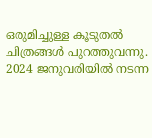ഒരുമിച്ചുള്ള കൂടുതല്‍ ചിത്രങ്ങള്‍ പുറത്തുവന്നു. 2024 ജനുവരിയില്‍ നടന്ന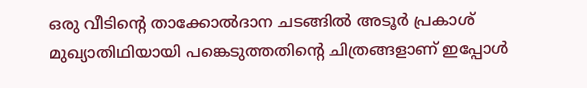ഒരു വീടിന്റെ താക്കോല്‍ദാന ചടങ്ങില്‍ അടൂര്‍ പ്രകാശ് മുഖ്യാതിഥിയായി പങ്കെടുത്തതിന്റെ ചിത്രങ്ങളാണ് ഇപ്പോള്‍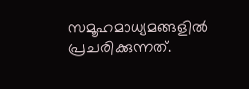സമൂഹമാധ്യമങ്ങളില്‍ പ്രചരിക്കുന്നത്.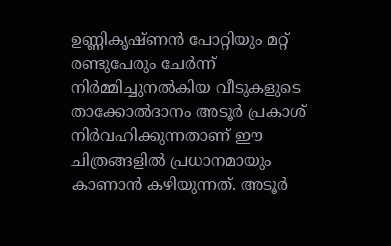ഉണ്ണികൃഷ്ണന്‍ പോറ്റിയും മറ്റ് രണ്ടുപേരും ചേര്‍ന്ന് നിര്‍മ്മിച്ചുനല്‍കിയ വീടുകളുടെ താക്കോല്‍ദാനം അടൂര്‍ പ്രകാശ് നിര്‍വഹിക്കുന്നതാണ് ഈ ചിത്രങ്ങളില്‍ പ്രധാനമായും കാണാന്‍ കഴിയുന്നത്. അടൂര്‍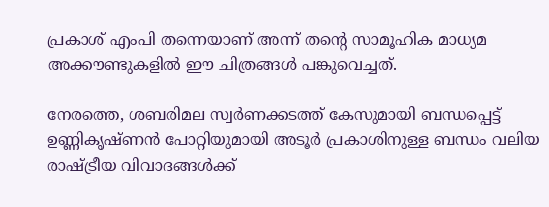പ്രകാശ് എംപി തന്നെയാണ് അന്ന് തന്റെ സാമൂഹിക മാധ്യമ അക്കൗണ്ടുകളില്‍ ഈ ചിത്രങ്ങള്‍ പങ്കുവെച്ചത്.

നേരത്തെ, ശബരിമല സ്വര്‍ണക്കടത്ത് കേസുമായി ബന്ധപ്പെട്ട് ഉണ്ണികൃഷ്ണന്‍ പോറ്റിയുമായി അടൂര്‍ പ്രകാശിനുള്ള ബന്ധം വലിയ രാഷ്ട്രീയ വിവാദങ്ങള്‍ക്ക്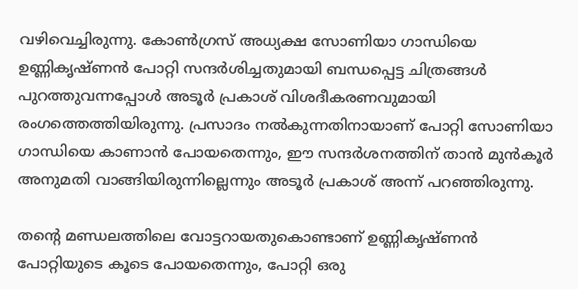വഴിവെച്ചിരുന്നു. കോണ്‍ഗ്രസ് അധ്യക്ഷ സോണിയാ ഗാന്ധിയെ ഉണ്ണികൃഷ്ണന്‍ പോറ്റി സന്ദര്‍ശിച്ചതുമായി ബന്ധപ്പെട്ട ചിത്രങ്ങള്‍ പുറത്തുവന്നപ്പോള്‍ അടൂര്‍ പ്രകാശ് വിശദീകരണവുമായി രംഗത്തെത്തിയിരുന്നു. പ്രസാദം നല്‍കുന്നതിനായാണ് പോറ്റി സോണിയാ ഗാന്ധിയെ കാണാന്‍ പോയതെന്നും, ഈ സന്ദര്‍ശനത്തിന് താന്‍ മുന്‍കൂര്‍ അനുമതി വാങ്ങിയിരുന്നില്ലെന്നും അടൂര്‍ പ്രകാശ് അന്ന് പറഞ്ഞിരുന്നു.

തന്റെ മണ്ഡലത്തിലെ വോട്ടറായതുകൊണ്ടാണ് ഉണ്ണികൃഷ്ണന്‍ പോറ്റിയുടെ കൂടെ പോയതെന്നും, പോറ്റി ഒരു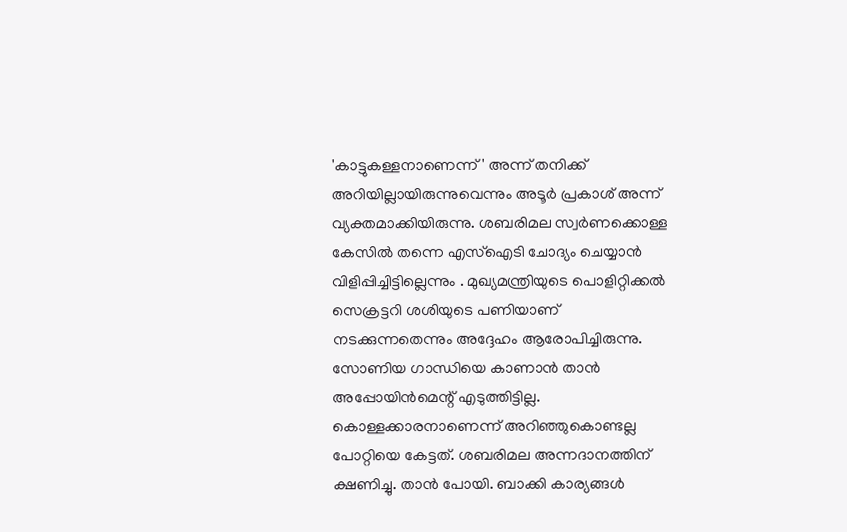'കാട്ടുകള്ളനാണെന്ന്' അന്ന് തനിക്ക് അറിയില്ലായിരുന്നുവെന്നും അടൂര്‍ പ്രകാശ് അന്ന് വ്യക്തമാക്കിയിരുന്നു. ശബരിമല സ്വര്‍ണക്കൊള്ള കേസില്‍ തന്നെ എസ്‌ഐടി ചോദ്യം ചെയ്യാന്‍ വിളിപ്പിച്ചിട്ടില്ലെന്നും . മുഖ്യമന്ത്രിയുടെ പൊളിറ്റിക്കല്‍ സെക്രട്ടറി ശശിയുടെ പണിയാണ് നടക്കുന്നതെന്നും അദ്ദേഹം ആരോപിച്ചിരുന്നു. സോണിയ ഗാന്ധിയെ കാണാന്‍ താന്‍ അപ്പോയിന്‍മെന്റ് എടുത്തിട്ടില്ല. കൊള്ളക്കാരനാണെന്ന് അറിഞ്ഞുകൊണ്ടല്ല പോറ്റിയെ കേട്ടത്. ശബരിമല അന്നദാനത്തിന് ക്ഷണിച്ചു. താന്‍ പോയി. ബാക്കി കാര്യങ്ങള്‍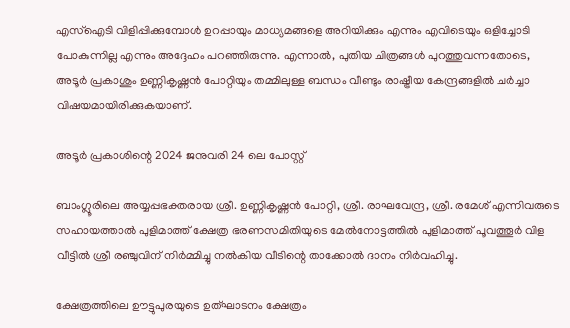എസ്‌ഐടി വിളിപ്പിക്കുമ്പോള്‍ ഉറപ്പായും മാധ്യമങ്ങളെ അറിയിക്കും എന്നും എവിടെയും ഒളിച്ചോടി പോകുന്നില്ല എന്നും അദ്ദേഹം പറഞ്ഞിരുന്നു. എന്നാല്‍, പുതിയ ചിത്രങ്ങള്‍ പുറത്തുവന്നതോടെ, അടൂര്‍ പ്രകാശും ഉണ്ണികൃഷ്ണന്‍ പോറ്റിയും തമ്മിലുള്ള ബന്ധം വീണ്ടും രാഷ്ട്രീയ കേന്ദ്രങ്ങളില്‍ ചര്‍ച്ചാ വിഷയമായിരിക്കുകയാണ്.

അടൂര്‍ പ്രകാശിന്റെ 2024 ജനുവരി 24 ലെ പോസ്റ്റ്

ബാംഗ്ലൂരിലെ അയ്യപ്പഭക്തരായ ശ്രീ. ഉണ്ണികൃഷ്ണന്‍ പോറ്റി, ശ്രീ. രാഘവേന്ദ്ര, ശ്രീ. രമേശ് എന്നിവരുടെ സഹായത്താല്‍ പുളിമാത്ത് ക്ഷേത്ര ഭരണസമിതിയുടെ മേല്‍നോട്ടത്തില്‍ പുളിമാത്ത് പൂവത്തൂര്‍ വിള വീട്ടില്‍ ശ്രീ രഞ്ചുവിന് നിര്‍മ്മിച്ചു നല്‍കിയ വീടിന്റെ താക്കോല്‍ ദാനം നിര്‍വഹിച്ചു.

ക്ഷേത്രത്തിലെ ഊട്ടുപുരയുടെ ഉത്ഘാടനം ക്ഷേത്രം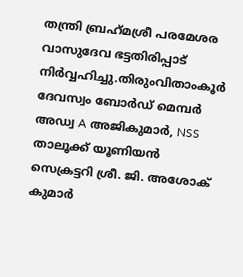തന്ത്രി ബ്രഹ്‌മശ്രീ പരമേശര വാസുദേവ ഭട്ടതിരിപ്പാട് നിര്‍വ്വഹിച്ചു.തിരുംവിതാംകൂര്‍ ദേവസ്വം ബോര്‍ഡ് മെമ്പര്‍ അഡ്വ A അജികുമാര്‍, NSS താലൂക്ക് യൂണിയന്‍ സെക്രട്ടറി ശ്രീ. ജി. അശോക് കുമാര്‍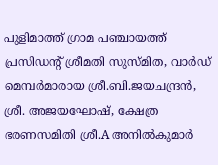പുളിമാത്ത് ഗ്രാമ പഞ്ചായത്ത് പ്രസിഡന്റ് ശ്രീമതി സുസ്മിത, വാര്‍ഡ് മെമ്പര്‍മാരായ ശ്രീ.ബി.ജയചന്ദ്രന്‍, ശ്രീ. അജയഘോഷ്, ക്ഷേത്ര ഭരണസമിതി ശ്രീ.A അനില്‍കുമാര്‍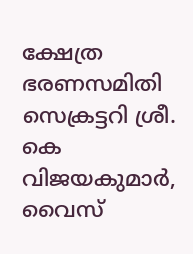ക്ഷേത്ര ഭരണസമിതി സെക്രട്ടറി ശ്രീ. കെ വിജയകുമാര്‍, വൈസ്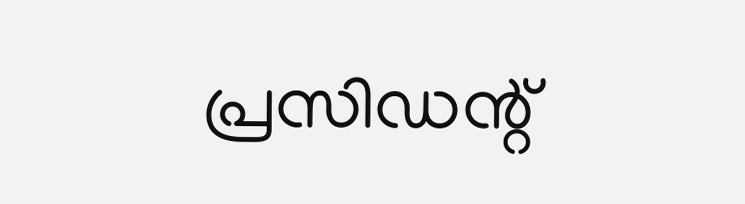പ്രസിഡന്റ്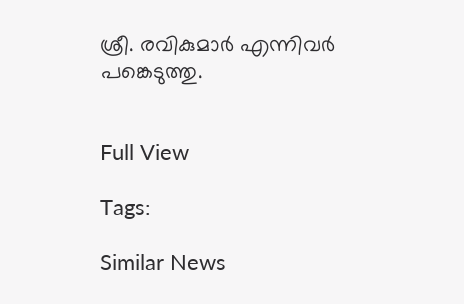ശ്രീ. രവികുമാര്‍ എന്നിവര്‍ പങ്കെടുത്തു.


Full View

Tags:

Similar News